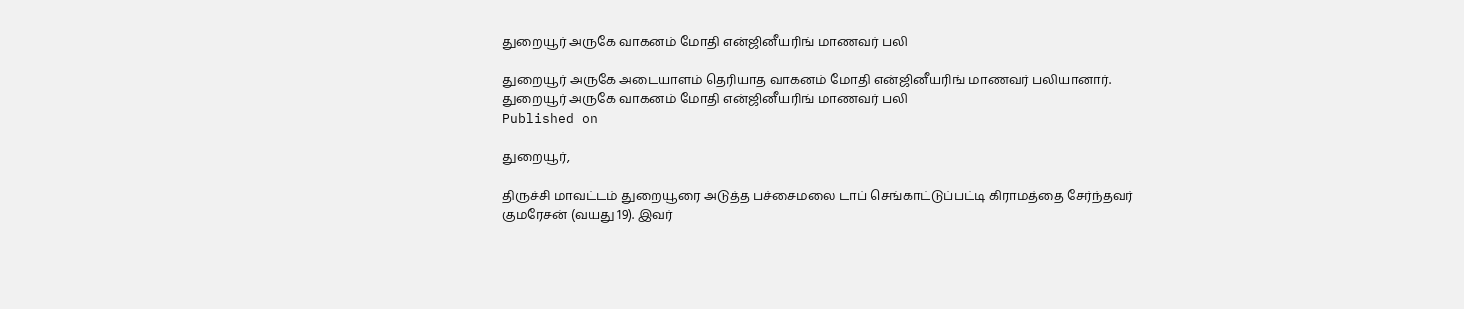துறையூர் அருகே வாகனம் மோதி என்ஜினீயரிங் மாணவர் பலி

துறையூர் அருகே அடையாளம் தெரியாத வாகனம் மோதி என்ஜினீயரிங் மாணவர் பலியானார்.
துறையூர் அருகே வாகனம் மோதி என்ஜினீயரிங் மாணவர் பலி
Published on

துறையூர்,

திருச்சி மாவட்டம் துறையூரை அடுத்த பச்சைமலை டாப் செங்காட்டுப்பட்டி கிராமத்தை சேர்ந்தவர் குமரேசன் (வயது 19). இவர்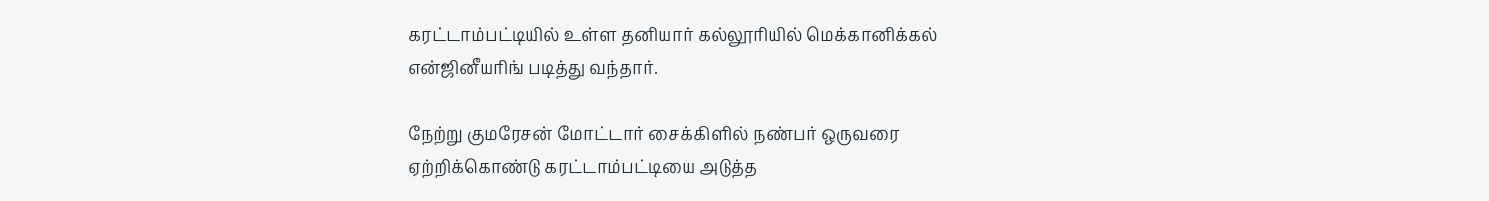கரட்டாம்பட்டியில் உள்ள தனியார் கல்லூரியில் மெக்கானிக்கல் என்ஜினீயரிங் படித்து வந்தார்.

நேற்று குமரேசன் மோட்டார் சைக்கிளில் நண்பர் ஒருவரை ஏற்றிக்கொண்டு கரட்டாம்பட்டியை அடுத்த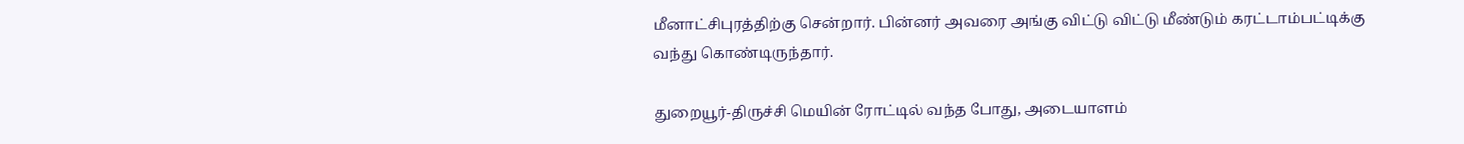மீனாட்சிபுரத்திற்கு சென்றார். பின்னர் அவரை அங்கு விட்டு விட்டு மீண்டும் கரட்டாம்பட்டிக்கு வந்து கொண்டிருந்தார்.

துறையூர்-திருச்சி மெயின் ரோட்டில் வந்த போது, அடையாளம்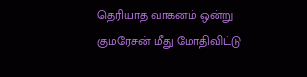தெரியாத வாகனம் ஒன்று குமரேசன் மீது மோதிவிட்டு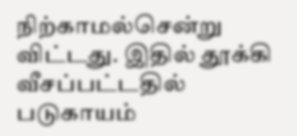நிற்காமல்சென்று விட்டது. இதில் தூக்கி வீசப்பட்டதில் படுகாயம்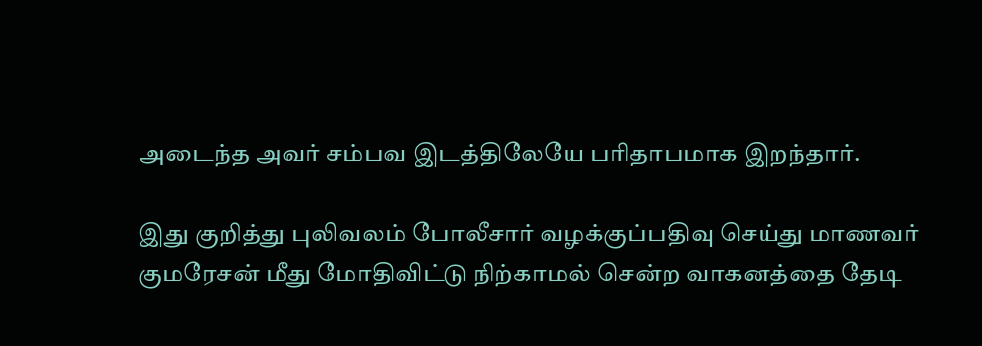அடைந்த அவர் சம்பவ இடத்திலேயே பரிதாபமாக இறந்தார்.

இது குறித்து புலிவலம் போலீசார் வழக்குப்பதிவு செய்து மாணவர் குமரேசன் மீது மோதிவிட்டு நிற்காமல் சென்ற வாகனத்தை தேடி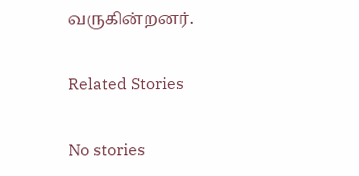வருகின்றனர்.

Related Stories

No stories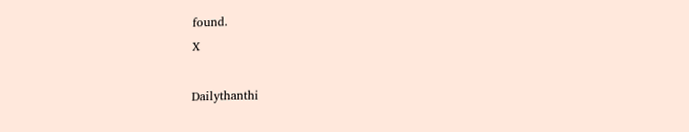found.
X

Dailythanthi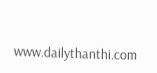www.dailythanthi.com